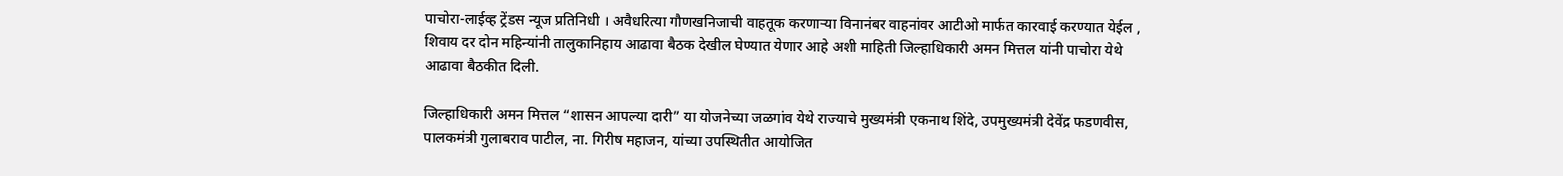पाचोरा-लाईव्ह ट्रेंडस न्यूज प्रतिनिधी । अवैधरित्या गौणखनिजाची वाहतूक करणाऱ्या विनानंबर वाहनांवर आटीओ मार्फत कारवाई करण्यात येईल , शिवाय दर दोन महिन्यांनी तालुकानिहाय आढावा बैठक देखील घेण्यात येणार आहे अशी माहिती जिल्हाधिकारी अमन मित्तल यांनी पाचोरा येथे आढावा बैठकीत दिली.

जिल्हाधिकारी अमन मित्तल “शासन आपल्या दारी” या योजनेच्या जळगांव येथे राज्याचे मुख्यमंत्री एकनाथ शिंदे, उपमुख्यमंत्री देवेंद्र फडणवीस, पालकमंत्री गुलाबराव पाटील, ना. गिरीष महाजन, यांच्या उपस्थितीत आयोजित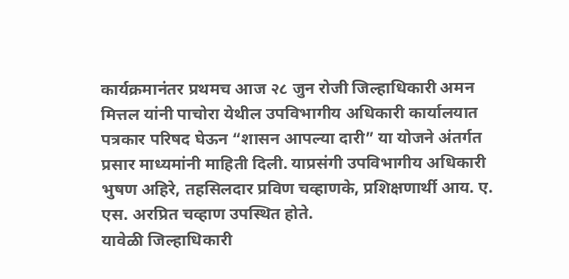कार्यक्रमानंतर प्रथमच आज २८ जुन रोजी जिल्हाधिकारी अमन मित्तल यांनी पाचोरा येथील उपविभागीय अधिकारी कार्यालयात पत्रकार परिषद घेऊन “शासन आपल्या दारी” या योजने अंतर्गत प्रसार माध्यमांनी माहिती दिली. याप्रसंगी उपविभागीय अधिकारी भुषण अहिरे, तहसिलदार प्रविण चव्हाणके, प्रशिक्षणार्थी आय. ए. एस. अरप्रित चव्हाण उपस्थित होते.
यावेळी जिल्हाधिकारी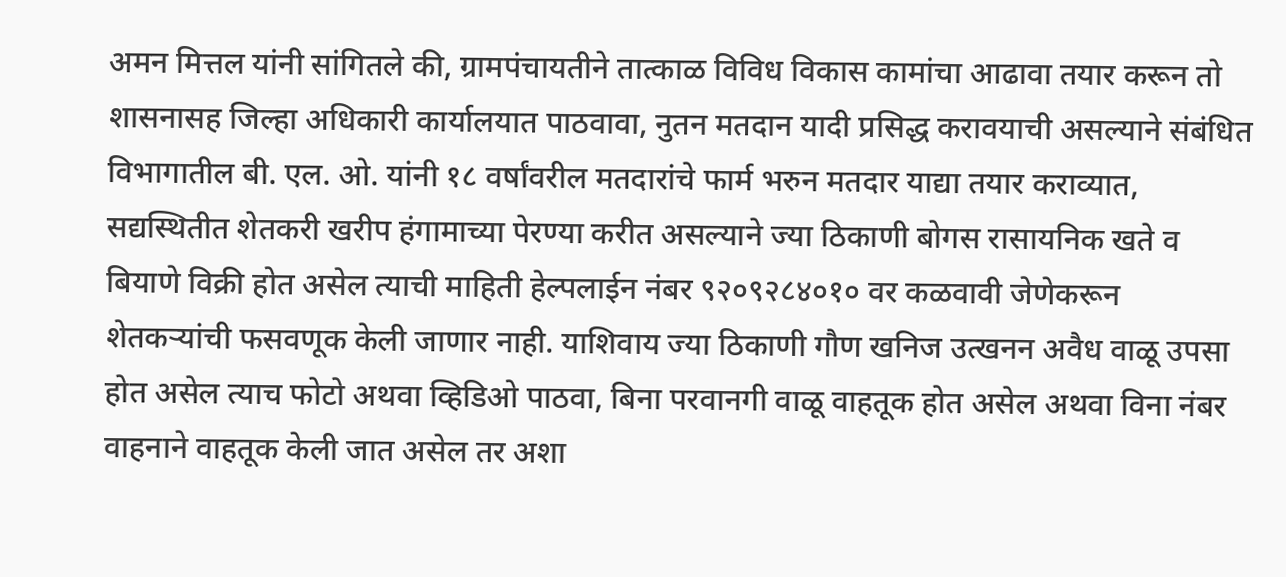अमन मित्तल यांनी सांगितले की, ग्रामपंचायतीने तात्काळ विविध विकास कामांचा आढावा तयार करून तो शासनासह जिल्हा अधिकारी कार्यालयात पाठवावा, नुतन मतदान यादी प्रसिद्ध करावयाची असल्याने संबंधित विभागातील बी. एल. ओ. यांनी १८ वर्षांवरील मतदारांचे फार्म भरुन मतदार याद्या तयार कराव्यात, सद्यस्थितीत शेतकरी खरीप हंगामाच्या पेरण्या करीत असल्याने ज्या ठिकाणी बोगस रासायनिक खते व बियाणे विक्री होत असेल त्याची माहिती हेल्पलाईन नंबर ९२०९२८४०१० वर कळवावी जेणेकरून शेतकऱ्यांची फसवणूक केली जाणार नाही. याशिवाय ज्या ठिकाणी गौण खनिज उत्खनन अवैध वाळू उपसा होत असेल त्याच फोटो अथवा व्हिडिओ पाठवा, बिना परवानगी वाळू वाहतूक होत असेल अथवा विना नंबर वाहनाने वाहतूक केली जात असेल तर अशा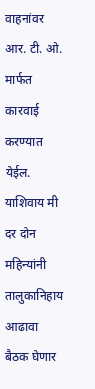वाहनांवर आर. टी. ओ. मार्फत कारवाई करण्यात येईल. याशिवाय मी दर दोन महिन्यांनी तालुकानिहाय आढावा बैठक घेणार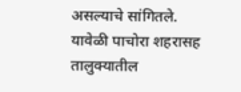असल्याचे सांगितले. यावेळी पाचोरा शहरासह तालुक्यातील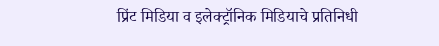प्रिंट मिडिया व इलेक्ट्रॉनिक मिडियाचे प्रतिनिधी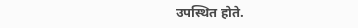उपस्थित होते.